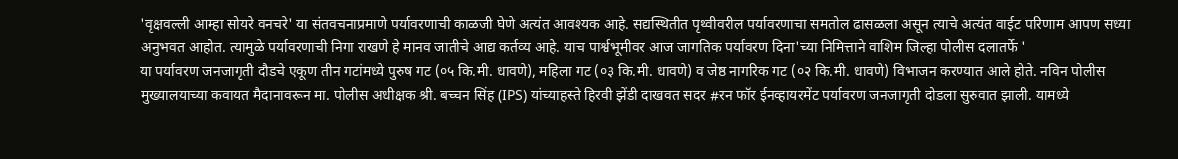'वृक्षवल्ली आम्हा सोयरे वनचरे' या संतवचनाप्रमाणे पर्यावरणाची काळजी घेणे अत्यंत आवश्यक आहे. सद्यस्थितीत पृथ्वीवरील पर्यावरणाचा समतोल ढासळला असून त्याचे अत्यंत वाईट परिणाम आपण सध्या अनुभवत आहोत. त्यामुळे पर्यावरणाची निगा राखणे हे मानव जातीचे आद्य कर्तव्य आहे. याच पार्श्वभूमीवर आज जागतिक पर्यावरण दिना'च्या निमित्ताने वाशिम जिल्हा पोलीस दलातर्फे '
या पर्यावरण जनजागृती दौडचे एकूण तीन गटांमध्ये पुरुष गट (०५ कि.मी. धावणे), महिला गट (०३ कि.मी. धावणे) व जेष्ठ नागरिक गट (०२ कि.मी. धावणे) विभाजन करण्यात आले होते. नविन पोलीस मुख्यालयाच्या कवायत मैदानावरून मा. पोलीस अधीक्षक श्री. बच्चन सिंह (IPS) यांच्याहस्ते हिरवी झेंडी दाखवत सदर #रन फॉर ईनव्हायरमेंट पर्यावरण जनजागृती दोडला सुरुवात झाली. यामध्ये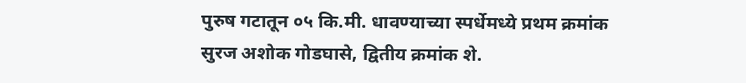पुरुष गटातून ०५ कि.मी. धावण्याच्या स्पर्धेमध्ये प्रथम क्रमांक सुरज अशोक गोडघासे, द्वितीय क्रमांक शे.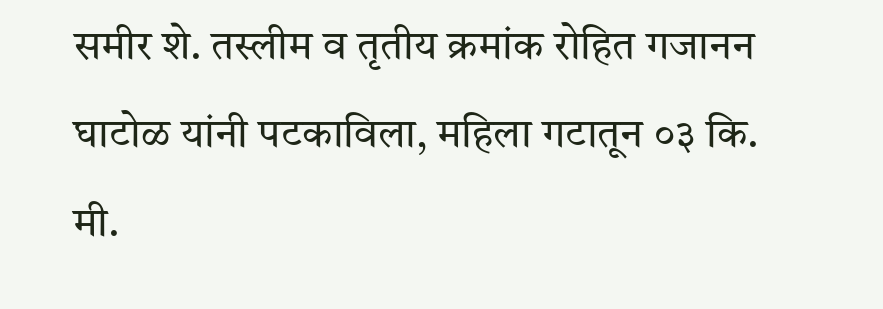समीर शे. तस्लीम व तृतीय क्रमांक रोहित गजानन घाटोळ यांनी पटकाविला, महिला गटातून ०३ कि. मी.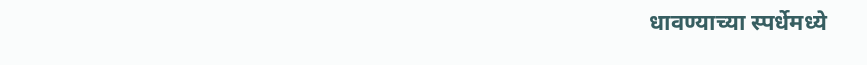धावण्याच्या स्पर्धेमध्ये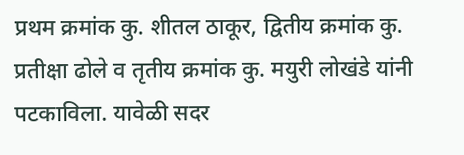प्रथम क्रमांक कु. शीतल ठाकूर, द्वितीय क्रमांक कु. प्रतीक्षा ढोले व तृतीय क्रमांक कु. मयुरी लोखंडे यांनी पटकाविला. यावेळी सदर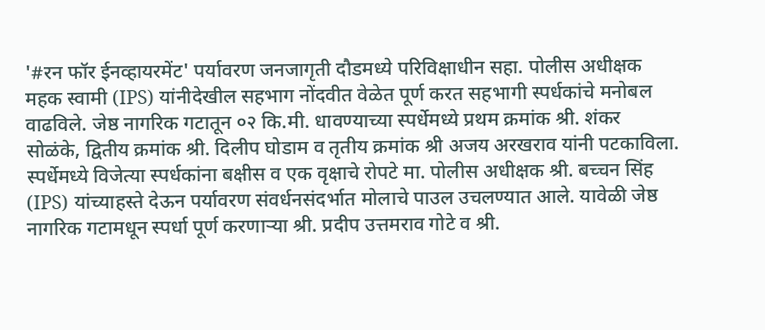'#रन फॉर ईनव्हायरमेंट' पर्यावरण जनजागृती दौडमध्ये परिविक्षाधीन सहा. पोलीस अधीक्षक महक स्वामी (IPS) यांनीदेखील सहभाग नोंदवीत वेळेत पूर्ण करत सहभागी स्पर्धकांचे मनोबल वाढविले. जेष्ठ नागरिक गटातून ०२ कि.मी. धावण्याच्या स्पर्धेमध्ये प्रथम क्रमांक श्री. शंकर सोळंके, द्वितीय क्रमांक श्री. दिलीप घोडाम व तृतीय क्रमांक श्री अजय अरखराव यांनी पटकाविला. स्पर्धेमध्ये विजेत्या स्पर्धकांना बक्षीस व एक वृक्षाचे रोपटे मा. पोलीस अधीक्षक श्री. बच्चन सिंह (IPS) यांच्याहस्ते देऊन पर्यावरण संवर्धनसंदर्भात मोलाचे पाउल उचलण्यात आले. यावेळी जेष्ठ नागरिक गटामधून स्पर्धा पूर्ण करणाऱ्या श्री. प्रदीप उत्तमराव गोटे व श्री.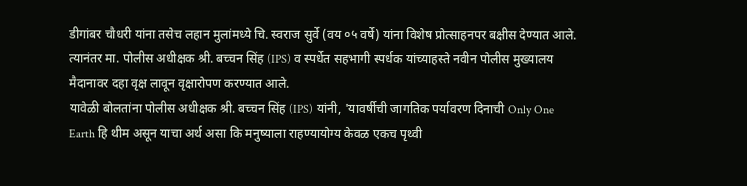डीगांबर चौधरी यांना तसेच लहान मुलांमध्ये चि. स्वराज सुर्वे (वय ०५ वर्षे) यांना विशेष प्रोत्साहनपर बक्षीस देण्यात आले. त्यानंतर मा. पोलीस अधीक्षक श्री. बच्चन सिंह (IPS) व स्पर्धेत सहभागी स्पर्धक यांच्याहस्ते नवीन पोलीस मुख्यालय मैदानावर दहा वृक्ष लावून वृक्षारोपण करण्यात आले.
यावेळी बोलतांना पोलीस अधीक्षक श्री. बच्चन सिंह (IPS) यांनी, 'यावर्षीची जागतिक पर्यावरण दिनाची Only One Earth हि थीम असून याचा अर्थ असा कि मनुष्याला राहण्यायोग्य केवळ एकच पृथ्वी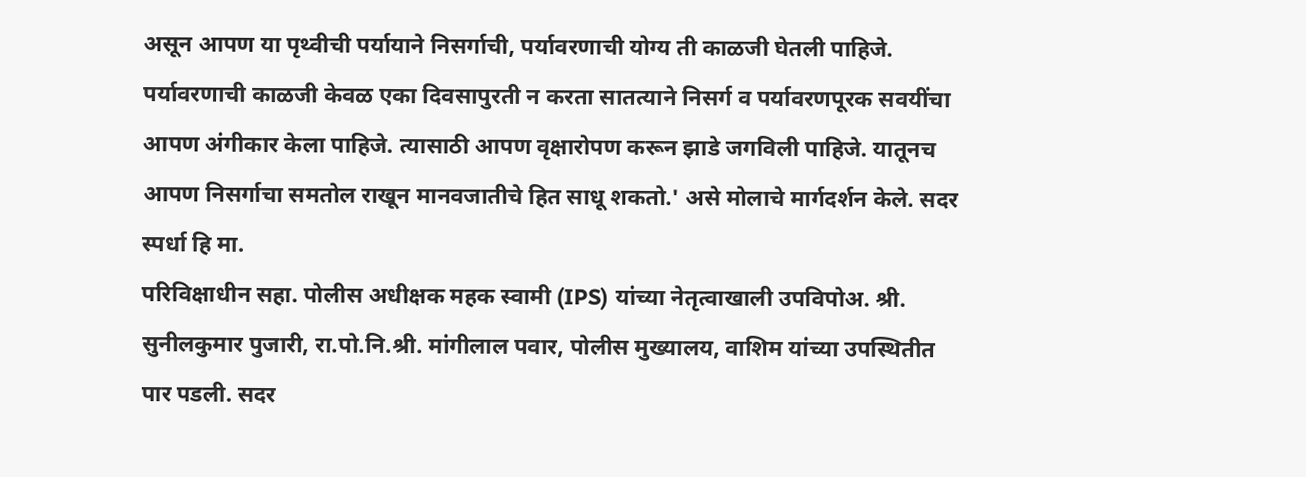असून आपण या पृथ्वीची पर्यायाने निसर्गाची, पर्यावरणाची योग्य ती काळजी घेतली पाहिजे. पर्यावरणाची काळजी केवळ एका दिवसापुरती न करता सातत्याने निसर्ग व पर्यावरणपूरक सवयींचा आपण अंगीकार केला पाहिजे. त्यासाठी आपण वृक्षारोपण करून झाडे जगविली पाहिजे. यातूनच आपण निसर्गाचा समतोल राखून मानवजातीचे हित साधू शकतो.' असे मोलाचे मार्गदर्शन केले. सदर स्पर्धा हि मा.
परिविक्षाधीन सहा. पोलीस अधीक्षक महक स्वामी (IPS) यांच्या नेतृत्वाखाली उपविपोअ. श्री. सुनीलकुमार पुजारी, रा.पो.नि.श्री. मांगीलाल पवार, पोलीस मुख्यालय, वाशिम यांच्या उपस्थितीत पार पडली. सदर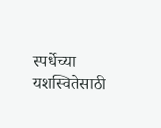स्पर्धेच्या यशस्वितेसाठी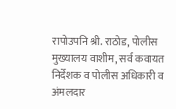रापोउपनि श्री. राठोड, पोलीस मुख्यालय वाशीम, सर्व कवायत निर्देशक व पोलीस अधिकारी व अंमलदार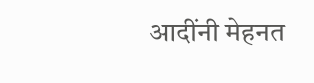आदींनी मेहनत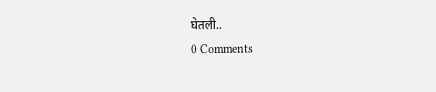घेतली..
0 Comments